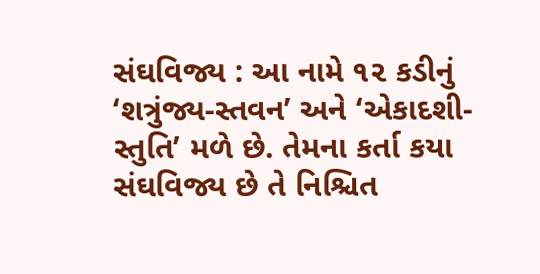સંઘવિજ્ય : આ નામે ૧૨ કડીનું ‘શત્રુંજ્ય-સ્તવન’ અને ‘એકાદશી-સ્તુતિ’ મળે છે. તેમના કર્તા કયા સંઘવિજ્ય છે તે નિશ્ચિત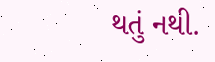થતું નથી.